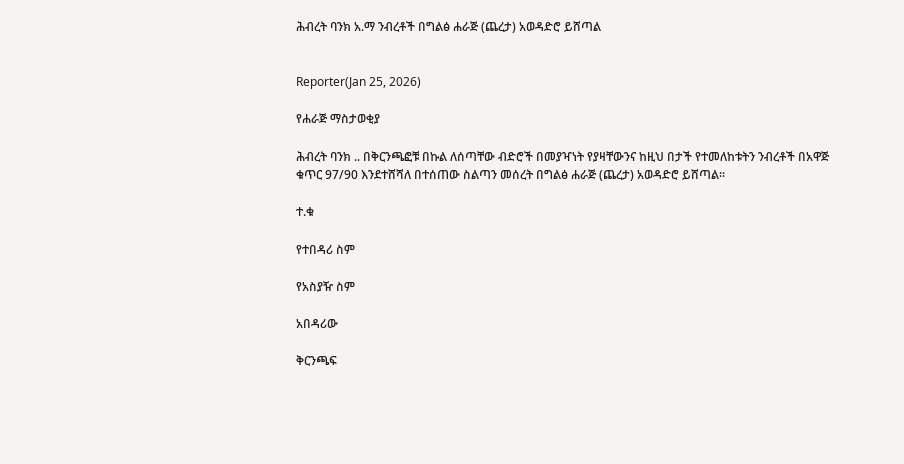ሕብረት ባንክ አ.ማ ንብረቶች በግልፅ ሐራጅ (ጨረታ) አወዳድሮ ይሸጣል


Reporter(Jan 25, 2026)

የሐራጅ ማስታወቂያ

ሕብረት ባንክ .. በቅርንጫፎቹ በኩል ለሰጣቸው ብድሮች በመያዣነት የያዛቸውንና ከዚህ በታች የተመለከቱትን ንብረቶች በአዋጅ ቁጥር 97/90 እንደተሸሻለ በተሰጠው ስልጣን መሰረት በግልፅ ሐራጅ (ጨረታ) አወዳድሮ ይሸጣል።

ተ.ቁ

የተበዳሪ ስም

የአስያዥ ስም

አበዳሪው

ቅርንጫፍ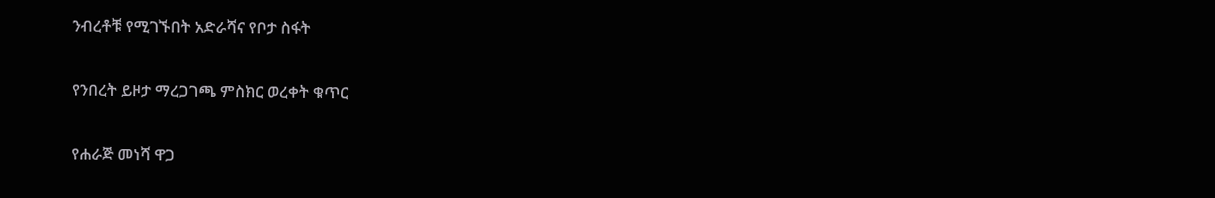ንብረቶቹ የሚገኙበት አድራሻና የቦታ ስፋት

የንበረት ይዞታ ማረጋገጫ ምስክር ወረቀት ቁጥር

የሐራጅ መነሻ ዋጋ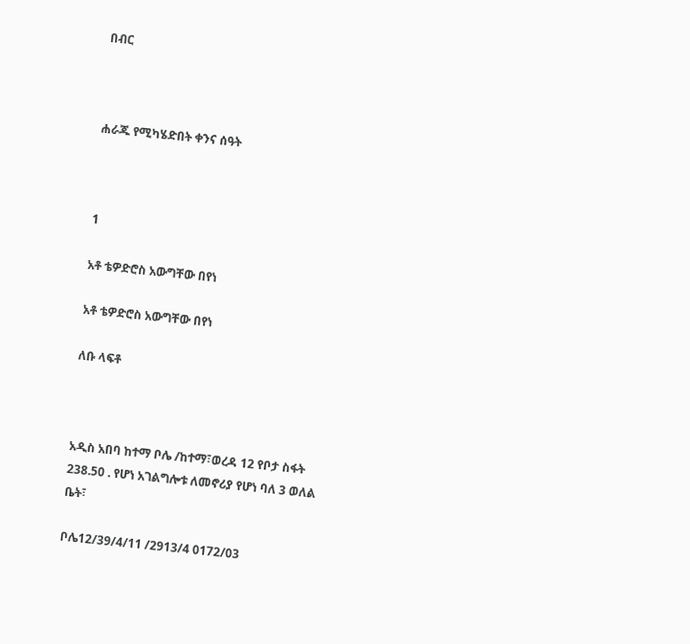በብር



ሐራጁ የሚካሄድበት ቀንና ሰዓት



1

አቶ ቴዎድሮስ አውግቸው በየነ

አቶ ቴዎድሮስ አውግቸው በየነ

ለቡ ላፍቶ



አዲስ አበባ ከተማ ቦሌ /ከተማ፣ወረዳ 12 የቦታ ስፋት 238.50 . የሆነ አገልግሎቱ ለመኖሪያ የሆነ ባለ 3 ወለል ቤት፣

ቦሌ12/39/4/11 /2913/4 0172/03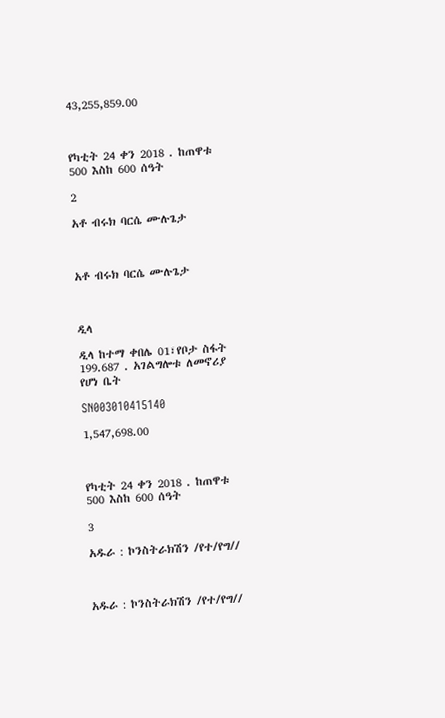43,255,859.00



የካቲት 24 ቀን 2018 . ከጠዋቱ 500 እስከ 600 ሰዓት

2

አቶ ብሩክ ባርሴ ሙሉጌታ



አቶ ብሩክ ባርሴ ሙሉጌታ



ዲላ

ዲላ ከተማ ቀበሌ 01፣የቦታ ስፋት 199.687 . አገልግሎቱ ለመኖሪያ የሆነ ቤት

SN003010415140

1,547,698.00



የካቲት 24 ቀን 2018 . ከጠዋቱ 500 እስከ 600 ሰዓት

3

አዱራ : ኮንስትራክሽን /የተ/የግ//



አዱራ : ኮንስትራክሽን /የተ/የግ//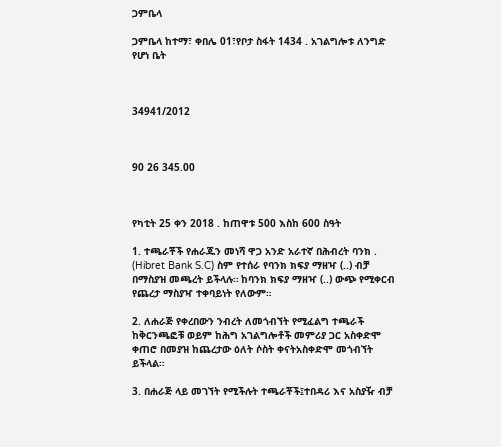ጋምቤላ

ጋምቤላ ከተማ፣ ቀበሌ 01፣የቦታ ስፋት 1434 . አገልግሎቱ ለንግድ የሆነ ቤት



34941/2012



90 26 345.00



የካቲት 25 ቀን 2018 . ከጠዋቱ 500 እስከ 600 ስዓት

1. ተጫራቾች የሐራጁን መነሻ ዋጋ አንድ አራተኛ በሕብረት ባንክ . (Hibret Bank S.C) ስም የተሰራ የባንክ ክፍያ ማዘዣ (..) ብቻ በማስያዝ መጫረት ይችላሉ። ከባንክ ክፍያ ማዘዣ (..) ውጭ የሚቀርብ የጨረታ ማስያዣ ተቀባይነት የለውም።

2. ለሐራጅ የቀረበውን ንብረት ለመጎብኘት የሚፈልግ ተጫራች ከቅርንጫፎቹ ወይም ከሕግ አገልግሎቶች መምሪያ ጋር አስቀድሞ ቀጠሮ በመያዝ ከጨረታው ዕለት ሶስት ቀናትአስቀድሞ መጎብኘት ይችላል።

3. በሐራጅ ላይ መገኘት የሚችሉት ተጫራቾች፤ተበዳሪ እና አስያዥ ብቻ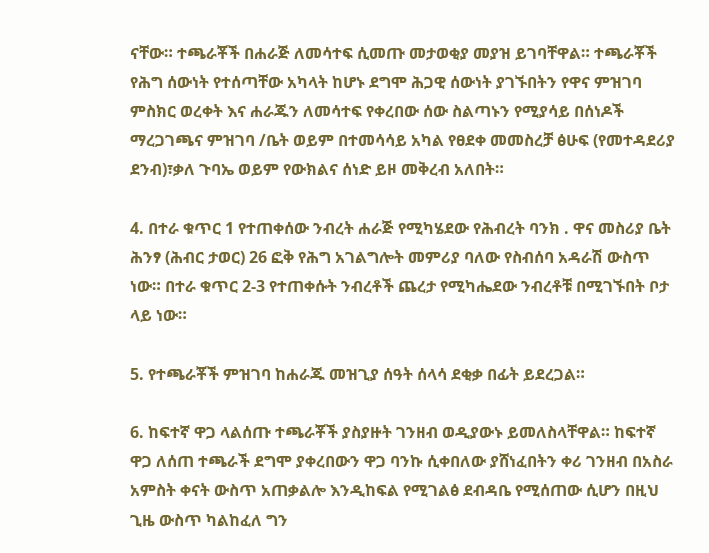ናቸው። ተጫራቾች በሐራጅ ለመሳተፍ ሲመጡ መታወቂያ መያዝ ይገባቸዋል። ተጫራቾች የሕግ ሰውነት የተሰጣቸው አካላት ከሆኑ ደግሞ ሕጋዊ ሰውነት ያገኙበትን የዋና ምዝገባ ምስክር ወረቀት እና ሐራጁን ለመሳተፍ የቀረበው ሰው ስልጣኑን የሚያሳይ በሰነዶች ማረጋገጫና ምዝገባ /ቤት ወይም በተመሳሳይ አካል የፀደቀ መመስረቻ ፅሁፍ (የመተዳደሪያ ደንብ)፣ቃለ ጉባኤ ወይም የውክልና ሰነድ ይዞ መቅረብ አለበት።

4. በተራ ቁጥር 1 የተጠቀሰው ንብረት ሐራጅ የሚካሄደው የሕብረት ባንክ . ዋና መስሪያ ቤት ሕንፃ (ሕብር ታወር) 26 ፎቅ የሕግ አገልግሎት መምሪያ ባለው የስብሰባ አዳራሽ ውስጥ ነው። በተራ ቁጥር 2-3 የተጠቀሱት ንብረቶች ጨረታ የሚካሔደው ንብረቶቹ በሚገኙበት ቦታ ላይ ነው።

5. የተጫራቾች ምዝገባ ከሐራጁ መዝጊያ ሰዓት ሰላሳ ደቂቃ በፊት ይደረጋል።

6. ከፍተኛ ዋጋ ላልሰጡ ተጫራቾች ያስያዙት ገንዘብ ወዲያውኑ ይመለስላቸዋል። ከፍተኛ ዋጋ ለሰጠ ተጫራች ደግሞ ያቀረበውን ዋጋ ባንኩ ሲቀበለው ያሸነፈበትን ቀሪ ገንዘብ በአስራ አምስት ቀናት ውስጥ አጠቃልሎ እንዲከፍል የሚገልፅ ደብዳቤ የሚሰጠው ሲሆን በዚህ ጊዜ ውስጥ ካልከፈለ ግን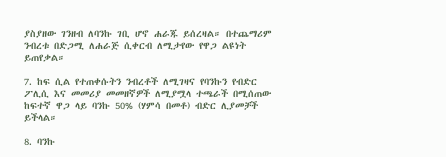ያስያዘው ገንዘብ ለባንኩ ገቢ ሆኖ ሐራጁ ይሰረዛል። በተጨማሪም ንብረቱ በድጋሚ ለሐራጅ ሲቀርብ ለሚታየው የዋጋ ልዩነት ይጠየቃል።

7. ከፍ ሲል የተጠቀሱትን ንብረቶች ለሚገዛና የባንኩን የብድር ፖሊሲ እና መመሪያ መመዘኛዎች ለሚያሟላ ተጫራች በሚሰጠው ከፍተኛ ዋጋ ላይ ባንኩ 50% (ሃምሳ በመቶ) ብድር ሊያመቻች ይችላል።

8. ባንኩ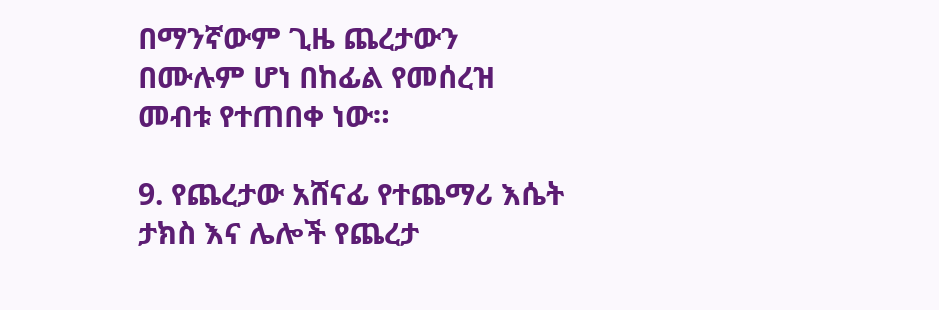በማንኛውም ጊዜ ጨረታውን በሙሉም ሆነ በከፊል የመሰረዝ መብቱ የተጠበቀ ነው።

9. የጨረታው አሸናፊ የተጨማሪ እሴት ታክስ እና ሌሎች የጨረታ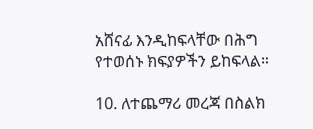አሸናፊ እንዲከፍላቸው በሕግ የተወሰኑ ክፍያዎችን ይከፍላል።

10. ለተጨማሪ መረጃ በስልክ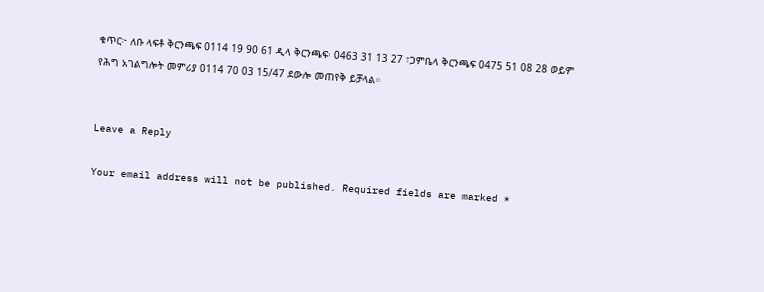ቁጥር፦ ለቡ ላፍቶ ቅርንጫፍ 0114 19 90 61 ዲላ ቅርንጫፍ፡ 0463 31 13 27 ፣ጋምቤላ ቅርንጫፍ 0475 51 08 28 ወይም የሕግ አገልግሎት መምሪያ 0114 70 03 15/47 ደውሎ መጠየቅ ይቻላል።


Leave a Reply

Your email address will not be published. Required fields are marked *